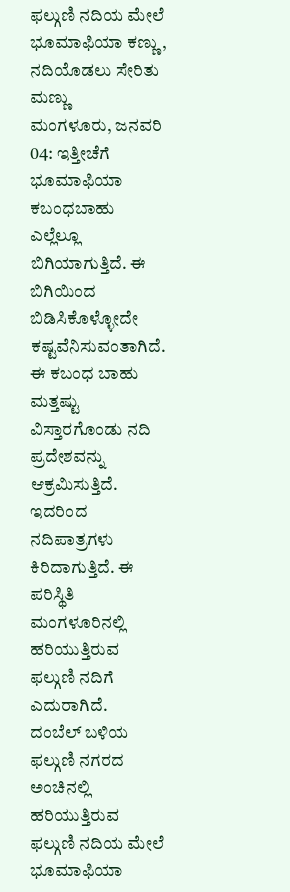ಫಲ್ಗುಣಿ ನದಿಯ ಮೇಲೆ ಭೂಮಾಫಿಯಾ ಕಣ್ಣು, ನದಿಯೊಡಲು ಸೇರಿತು ಮಣ್ಣು
ಮಂಗಳೂರು, ಜನವರಿ 04: ಇತ್ತೀಚೆಗೆ ಭೂಮಾಫಿಯಾ ಕಬಂಧಬಾಹು ಎಲ್ಲೆಲ್ಲೂ ಬಿಗಿಯಾಗುತ್ತಿದೆ. ಈ ಬಿಗಿಯಿಂದ ಬಿಡಿಸಿಕೊಳ್ಳೋದೇ ಕಷ್ಟವೆನಿಸುವಂತಾಗಿದೆ. ಈ ಕಬಂಧ ಬಾಹು ಮತ್ತಷ್ಟು ವಿಸ್ತಾರಗೊಂಡು ನದಿ ಪ್ರದೇಶವನ್ನು ಆಕ್ರಮಿಸುತ್ತಿದೆ. ಇದರಿಂದ ನದಿಪಾತ್ರಗಳು ಕಿರಿದಾಗುತ್ತಿದೆ. ಈ ಪರಿಸ್ಥಿತಿ ಮಂಗಳೂರಿನಲ್ಲಿ ಹರಿಯುತ್ತಿರುವ ಫಲ್ಗುಣಿ ನದಿಗೆ ಎದುರಾಗಿದೆ.
ದಂಬೆಲ್ ಬಳಿಯ ಫಲ್ಗುಣಿ ನಗರದ ಅಂಚಿನಲ್ಲಿ ಹರಿಯುತ್ತಿರುವ ಫಲ್ಗುಣಿ ನದಿಯ ಮೇಲೆ ಭೂಮಾಫಿಯಾ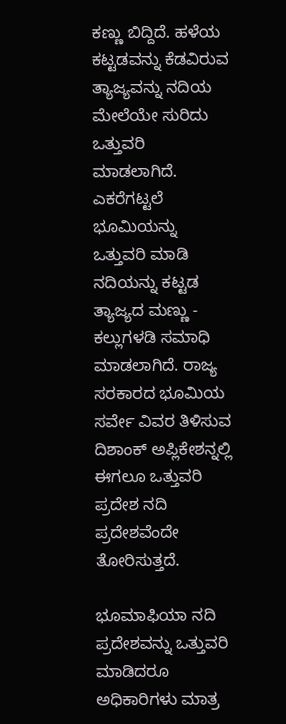ಕಣ್ಣು ಬಿದ್ದಿದೆ. ಹಳೆಯ ಕಟ್ಟಡವನ್ನು ಕೆಡವಿರುವ ತ್ಯಾಜ್ಯವನ್ನು ನದಿಯ ಮೇಲೆಯೇ ಸುರಿದು ಒತ್ತುವರಿ ಮಾಡಲಾಗಿದೆ. ಎಕರೆಗಟ್ಟಲೆ ಭೂಮಿಯನ್ನು ಒತ್ತುವರಿ ಮಾಡಿ ನದಿಯನ್ನು ಕಟ್ಟಡ ತ್ಯಾಜ್ಯದ ಮಣ್ಣು - ಕಲ್ಲುಗಳಡಿ ಸಮಾಧಿ ಮಾಡಲಾಗಿದೆ. ರಾಜ್ಯ ಸರಕಾರದ ಭೂಮಿಯ ಸರ್ವೇ ವಿವರ ತಿಳಿಸುವ ದಿಶಾಂಕ್ ಅಪ್ಲಿಕೇಶನ್ನಲ್ಲಿ ಈಗಲೂ ಒತ್ತುವರಿ ಪ್ರದೇಶ ನದಿ ಪ್ರದೇಶವೆಂದೇ ತೋರಿಸುತ್ತದೆ.

ಭೂಮಾಫಿಯಾ ನದಿ ಪ್ರದೇಶವನ್ನು ಒತ್ತುವರಿ ಮಾಡಿದರೂ ಅಧಿಕಾರಿಗಳು ಮಾತ್ರ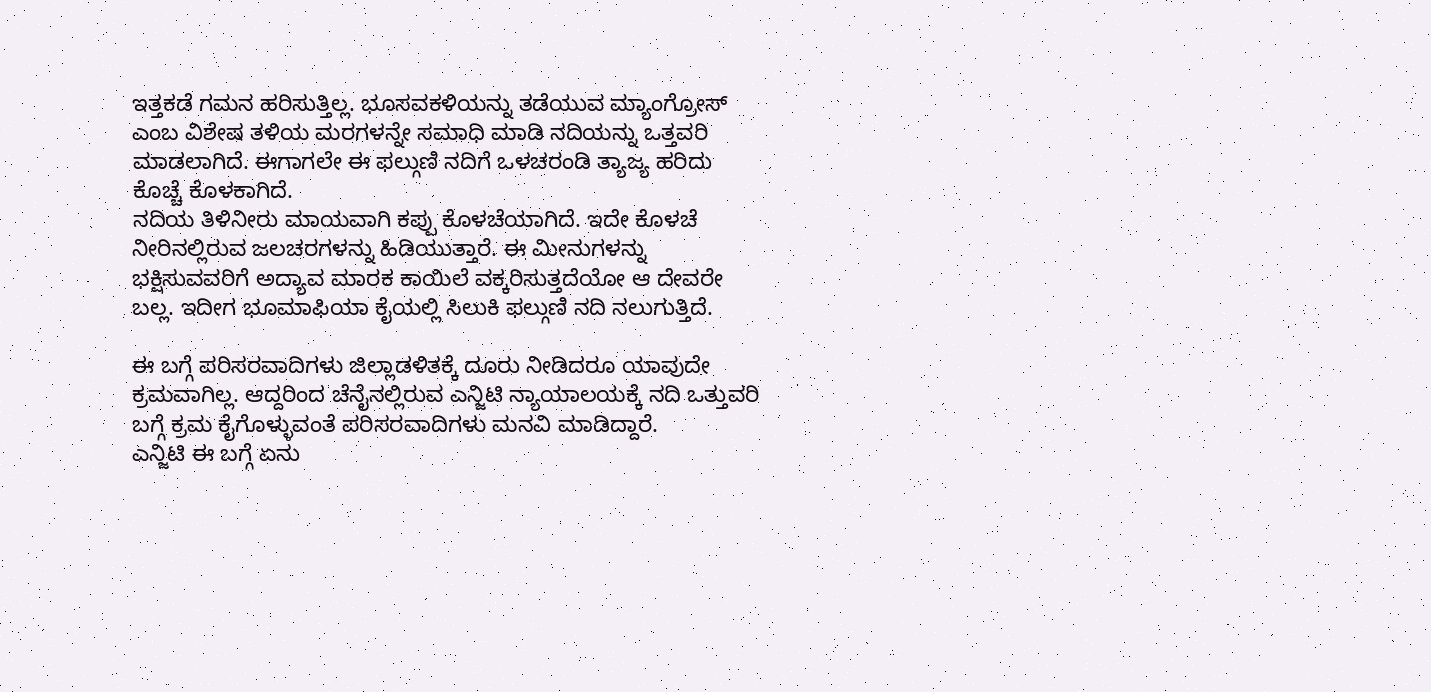ಇತ್ತಕಡೆ ಗಮನ ಹರಿಸುತ್ತಿಲ್ಲ. ಭೂಸವಕಳಿಯನ್ನು ತಡೆಯುವ ಮ್ಯಾಂಗ್ರೋಸ್ ಎಂಬ ವಿಶೇಷ ತಳಿಯ ಮರಗಳನ್ನೇ ಸಮಾಧಿ ಮಾಡಿ ನದಿಯನ್ನು ಒತ್ತವರಿ ಮಾಡಲಾಗಿದೆ. ಈಗಾಗಲೇ ಈ ಫಲ್ಗುಣಿ ನದಿಗೆ ಒಳಚರಂಡಿ ತ್ಯಾಜ್ಯ ಹರಿದು ಕೊಚ್ಚೆ ಕೊಳಕಾಗಿದೆ.
ನದಿಯ ತಿಳಿನೀರು ಮಾಯವಾಗಿ ಕಪ್ಪು ಕೊಳಚೆಯಾಗಿದೆ. ಇದೇ ಕೊಳಚೆ ನೀರಿನಲ್ಲಿರುವ ಜಲಚರಗಳನ್ನು ಹಿಡಿಯುತ್ತಾರೆ. ಈ ಮೀನುಗಳನ್ನು ಭಕ್ಷಿಸುವವರಿಗೆ ಅದ್ಯಾವ ಮಾರಕ ಕಾಯಿಲೆ ವಕ್ಕರಿಸುತ್ತದೆಯೋ ಆ ದೇವರೇ ಬಲ್ಲ. ಇದೀಗ ಭೂಮಾಫಿಯಾ ಕೈಯಲ್ಲಿ ಸಿಲುಕಿ ಫಲ್ಗುಣಿ ನದಿ ನಲುಗುತ್ತಿದೆ.

ಈ ಬಗ್ಗೆ ಪರಿಸರವಾದಿಗಳು ಜಿಲ್ಲಾಡಳಿತಕ್ಕೆ ದೂರು ನೀಡಿದರೂ ಯಾವುದೇ ಕ್ರಮವಾಗಿಲ್ಲ. ಆದ್ದರಿಂದ ಚೆನೈನಲ್ಲಿರುವ ಎನ್ಜಿಟಿ ನ್ಯಾಯಾಲಯಕ್ಕೆ ನದಿ ಒತ್ತುವರಿ ಬಗ್ಗೆ ಕ್ರಮ ಕೈಗೊಳ್ಳುವಂತೆ ಪರಿಸರವಾದಿಗಳು ಮನವಿ ಮಾಡಿದ್ದಾರೆ.
ಎನ್ಜಿಟಿ ಈ ಬಗ್ಗೆ ಏನು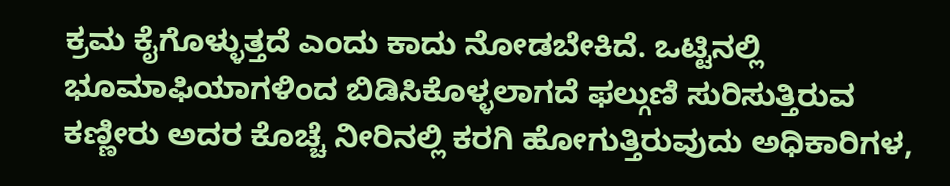ಕ್ರಮ ಕೈಗೊಳ್ಳುತ್ತದೆ ಎಂದು ಕಾದು ನೋಡಬೇಕಿದೆ. ಒಟ್ಟಿನಲ್ಲಿ ಭೂಮಾಫಿಯಾಗಳಿಂದ ಬಿಡಿಸಿಕೊಳ್ಳಲಾಗದೆ ಫಲ್ಗುಣಿ ಸುರಿಸುತ್ತಿರುವ ಕಣ್ಣೀರು ಅದರ ಕೊಚ್ಚೆ ನೀರಿನಲ್ಲಿ ಕರಗಿ ಹೋಗುತ್ತಿರುವುದು ಅಧಿಕಾರಿಗಳ,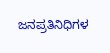ಜನಪ್ರತಿನಿಧಿಗಳ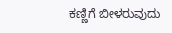ಕಣ್ಣಿಗೆ ಬೀಳರುವುದು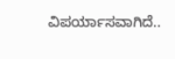ವಿಪರ್ಯಾಸವಾಗಿದೆ..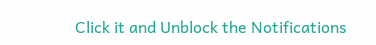Click it and Unblock the Notifications